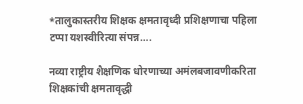*तालुकास्तरीय शिक्षक क्षमतावृध्दी प्रशिक्षणाचा पहिला टप्पा यशस्वीरित्या संपन्न….

नव्या राष्ट्रीय शैक्षणिक धोरणाच्या अमंलबजावणीकरिता शिक्षकांची क्षमतावृद्धी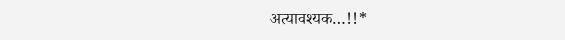अत्यावश्यक…!!*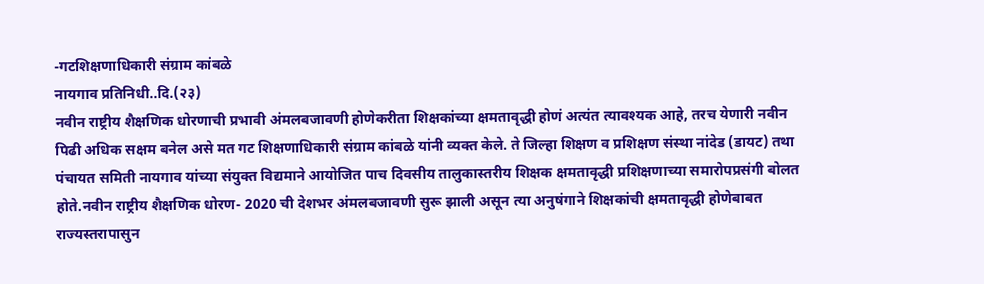-गटशिक्षणाधिकारी संग्राम कांबळे
नायगाव प्रतिनिधी..दि.(२३)
नवीन राष्ट्रीय शैक्षणिक धोरणाची प्रभावी अंमलबजावणी होणेकरीता शिक्षकांच्या क्षमतावृद्धी होणं अत्यंत त्यावश्यक आहे, तरच येणारी नवीन पिढी अधिक सक्षम बनेल असे मत गट शिक्षणाधिकारी संग्राम कांबळे यांनी व्यक्त केले. ते जिल्हा शिक्षण व प्रशिक्षण संस्था नांदेड (डायट) तथा पंचायत समिती नायगाव यांच्या संयुक्त विद्यमाने आयोजित पाच दिवसीय तालुकास्तरीय शिक्षक क्षमतावृद्धी प्रशिक्षणाच्या समारोपप्रसंगी बोलत होते.नवीन राष्ट्रीय शैक्षणिक धोरण- 2020 ची देशभर अंमलबजावणी सुरू झाली असून त्या अनुषंगाने शिक्षकांची क्षमतावृद्धी होणेबाबत राज्यस्तरापासुन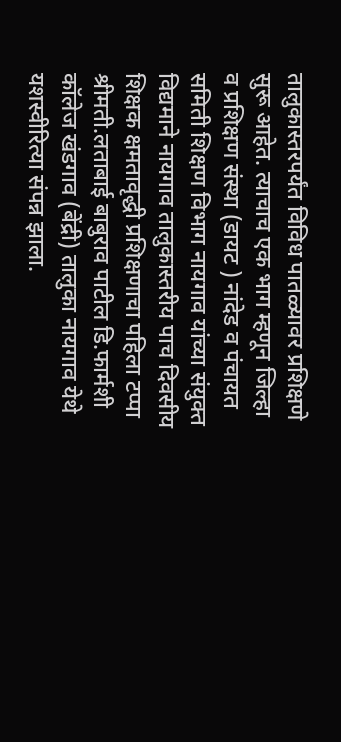तालुकास्तरपर्यंत विविध पातळ्यावर प्रशिक्षणे सुरू आहेत. त्याचाच एक भाग म्हणून जिल्हा व प्रशिक्षण संस्था (डायट ) नांदेड व पंचायत समिती शिक्षण विभाग नायगाव यांच्या संयुक्त विद्यमाने नायगाव तालुकास्तरीय पाच दिवसीय शिक्षक क्षमतावृद्धी प्रशिक्षणाचा पहिला टप्पा श्रीमती.लताबाई बाबुराव पाटील डि.फार्मशी कॉलेज खंडगाव (बेंद्री) तालुका नायगाव येथे यशस्वीरित्या संपन्न झाला.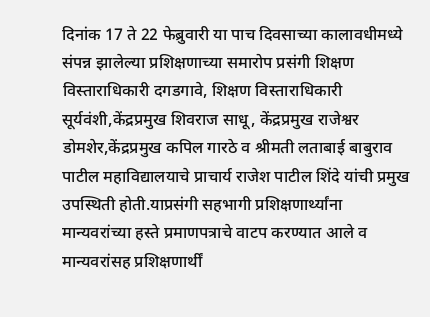दिनांक 17 ते 22 फेब्रुवारी या पाच दिवसाच्या कालावधीमध्ये संपन्न झालेल्या प्रशिक्षणाच्या समारोप प्रसंगी शिक्षण विस्ताराधिकारी दगडगावे, शिक्षण विस्ताराधिकारी सूर्यवंशी,केंद्रप्रमुख शिवराज साधू, केंद्रप्रमुख राजेश्वर डोमशेर,केंद्रप्रमुख कपिल गारठे व श्रीमती लताबाई बाबुराव पाटील महाविद्यालयाचे प्राचार्य राजेश पाटील शिंदे यांची प्रमुख उपस्थिती होती.याप्रसंगी सहभागी प्रशिक्षणार्थ्यांना मान्यवरांच्या हस्ते प्रमाणपत्राचे वाटप करण्यात आले व मान्यवरांसह प्रशिक्षणार्थीं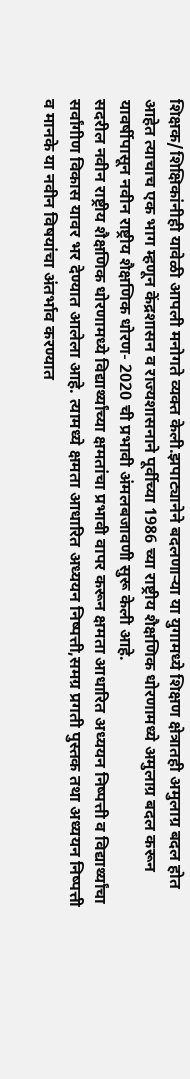शिक्षक/शिक्षिकांनीही यावेळी आपली मनोगते व्यक्त केली.झपाट्यानेने बदलणाऱ्या या युगामध्ये शिक्षण क्षेत्रातही अमुलाग्र बदल होत आहेत त्याचाच एक भाग म्हणून केंद्रशासन व राज्यशासनाने पूर्वीच्या 1986 च्या राष्ट्रीय शैक्षणिक धोरणामध्ये अमुलाग्र बदल करून यावर्षीपासून नवीन राष्ट्रीय शैक्षणिक धोरण- 2020 ची प्रभावी अंमलबजावणी सुरू केली आहे.
सदरील नवीन राष्ट्रीय शैक्षणिक धोरणामध्ये विद्यार्थ्यांच्या क्षमतांचा प्रभावी वापर करून क्षमता आधारित अध्ययन निष्पत्ती व विद्यार्थ्यांचा सर्वांगीण विकास यावर भर देण्यात आलेला आहे. त्यामध्ये क्षमता आधारित अध्ययन निष्पत्ती,समग्र प्रगती पुस्तक तथा अध्ययन निष्पत्ती व मानके या नवीन विषयांचा अंतर्भाव करण्यात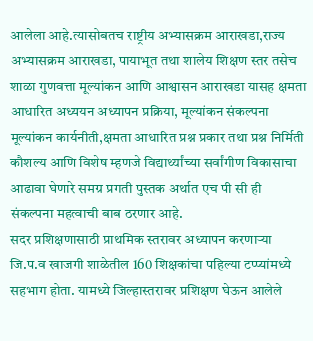आलेला आहे.त्यासोबतच राष्ट्रीय अभ्यासक्रम आराखडा,राज्य अभ्यासक्रम आराखडा, पायाभूत तथा शालेय शिक्षण स्तर तसेच शाळा गुणवत्ता मूल्यांकन आणि आश्वासन आराखडा यासह क्षमता आधारित अध्ययन अध्यापन प्रक्रिया, मूल्यांकन संकल्पना मूल्यांकन कार्यनीती,क्षमता आधारित प्रश्न प्रकार तथा प्रश्न निर्मिती कौशल्य आणि विशेष म्हणजे विद्यार्थ्यांच्या सर्वांगीण विकासाचा आढावा घेणारे समग्र प्रगती पुस्तक अर्थात एच पी सी ही संकल्पना महत्वाची बाब ठरणार आहे.
सदर प्रशिक्षणासाठी प्राथमिक स्तरावर अध्यापन करणाऱ्या जि.प.व खाजगी शाळेतील 160 शिक्षकांचा पहिल्या टप्प्यांमध्ये सहभाग होता. यामध्ये जिल्हास्तरावर प्रशिक्षण घेऊन आलेले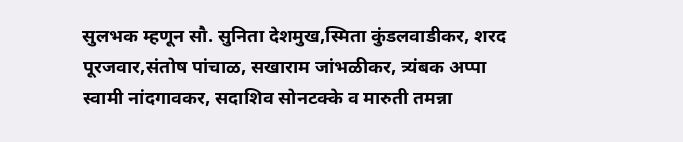सुलभक म्हणून सौ. सुनिता देशमुख,स्मिता कुंडलवाडीकर, शरद पूरजवार,संतोष पांचाळ, सखाराम जांभळीकर, त्र्यंबक अप्पा स्वामी नांदगावकर, सदाशिव सोनटक्के व मारुती तमन्ना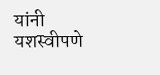यांनी यशस्वीपणे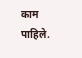काम पाहिले.